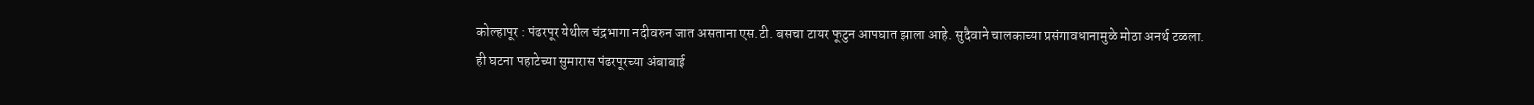कोल्हापूर : पंढरपूर येथील चंद्रभागा नदीवरुन जात असताना एस.टी. बसचा टायर फूटुन आपघात झाला आहे. सुदैवाने चालकाच्या प्रसंगावधानामुळे मोठा अनर्थ टळला.
ही घटना पहाटेच्या सुमारास पंढरपूरच्या अंबाबाई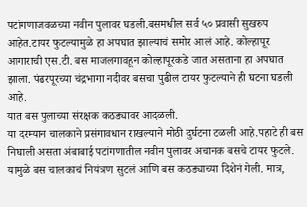पटांगणाजवळच्या नवीन पुलावर घडली.बसमधील सर्व ५० प्रवासी सुखरुप आहेत.टायर फुटल्यामुळे हा अपघात झाल्याचं समोर आलं आहे. कोल्हापूर आगाराची एस.टी. बस माजलगावहून कोल्हापूरकडे जात असताना हा अपघात झाला. पंढरपूरच्या चंद्रभागा नदीवर बसचा पुढील टायर फुटल्याने ही घटना घडली आहे.
यात बस पुलाच्या संरक्षक कठड्यावर आदळली.
या दरम्यान चालकाने प्रसंगावधान राखल्याने मोठी दुर्घटना टळली आहे.पहाटे ही बस निघाली असता अंबाबाई पटांगणातील नवीन पुलावर अचानक बसचे टायर फुटले.
यामुळे बस चालकाचं नियंत्रण सुटलं आणि बस कठड्याच्या दिशेनं गेली. मात्र,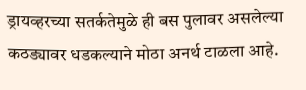ड्रायव्हरच्या सतर्कतेमुळे ही बस पुलावर असलेल्या कठड्यावर धडकल्याने मोठा अनर्थ टाळला आहे.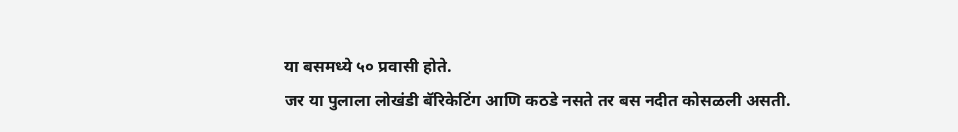या बसमध्ये ५० प्रवासी होते.
जर या पुलाला लोखंडी बॅरिकेटिंग आणि कठडे नसते तर बस नदीत कोसळली असती.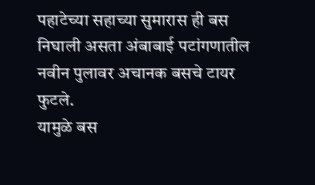पहाटेच्या सहाच्या सुमारास ही बस निघाली असता अंबाबाई पटांगणातील नवीन पुलावर अचानक बसचे टायर फुटले.
यामुळे बस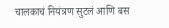चालकाचं नियंत्रण सुटलं आणि बस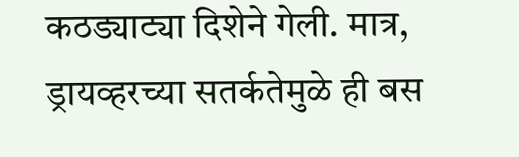कठड्याट्या दिशेने गेली. मात्र, ड्रायव्हरच्या सतर्कतेमुळे ही बस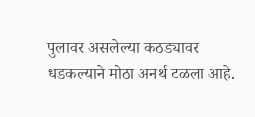पुलावर असलेल्या कठड्यावर धडकल्याने मोठा अनर्थ टळला आहे.